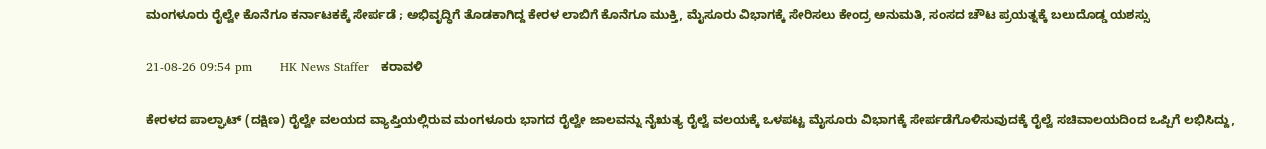ಮಂಗಳೂರು ರೈಲ್ವೇ ಕೊನೆಗೂ ಕರ್ನಾಟಕಕ್ಕೆ ಸೇರ್ಪಡೆ ; ಅಭಿವೃದ್ಧಿಗೆ ತೊಡಕಾಗಿದ್ದ ಕೇರಳ ಲಾಬಿಗೆ ಕೊನೆಗೂ ಮುಕ್ತಿ, ಮೈಸೂರು ವಿಭಾಗಕ್ಕೆ ಸೇರಿಸಲು ಕೇಂದ್ರ ಅನುಮತಿ, ಸಂಸದ ಚೌಟ ಪ್ರಯತ್ನಕ್ಕೆ ಬಲುದೊಡ್ಡ ಯಶಸ್ಸು

21-08-26 09:54 pm       HK News Staffer   ಕರಾವಳಿ

ಕೇರಳದ ಪಾಲ್ಘಾಟ್ (ದಕ್ಷಿಣ) ರೈಲ್ವೇ ವಲಯದ ವ್ಯಾಪ್ತಿಯಲ್ಲಿರುವ ಮಂಗಳೂರು ಭಾಗದ ರೈಲ್ವೇ ಜಾಲವನ್ನು ನೈಋತ್ಯ ರೈಲ್ವೆ ವಲಯಕ್ಕೆ ಒಳಪಟ್ಟ ಮೈಸೂರು ವಿಭಾಗಕ್ಕೆ ಸೇರ್ಪಡೆಗೊಳಿಸುವುದಕ್ಕೆ ರೈಲ್ವೆ ಸಚಿವಾಲಯದಿಂದ ಒಪ್ಪಿಗೆ ಲಭಿಸಿದ್ದು,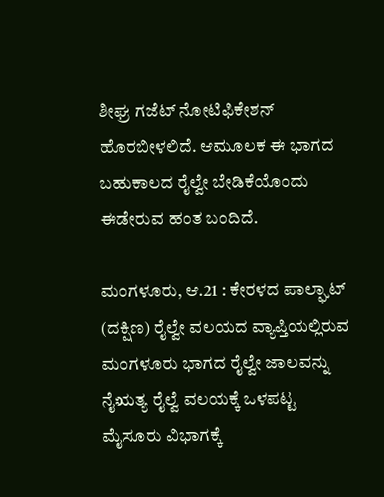ಶೀಘ್ರ ಗಜೆಟ್ ನೋಟಿಫಿಕೇಶನ್ ಹೊರಬೀಳಲಿದೆ. ಆಮೂಲಕ ಈ ಭಾಗದ ಬಹುಕಾಲದ ರೈಲ್ವೇ ಬೇಡಿಕೆಯೊಂದು ಈಡೇರುವ ಹಂತ ಬಂದಿದೆ.

ಮಂಗಳೂರು, ಆ.21 : ಕೇರಳದ ಪಾಲ್ಘಾಟ್ (ದಕ್ಷಿಣ) ರೈಲ್ವೇ ವಲಯದ ವ್ಯಾಪ್ತಿಯಲ್ಲಿರುವ ಮಂಗಳೂರು ಭಾಗದ ರೈಲ್ವೇ ಜಾಲವನ್ನು ನೈಋತ್ಯ ರೈಲ್ವೆ ವಲಯಕ್ಕೆ ಒಳಪಟ್ಟ ಮೈಸೂರು ವಿಭಾಗಕ್ಕೆ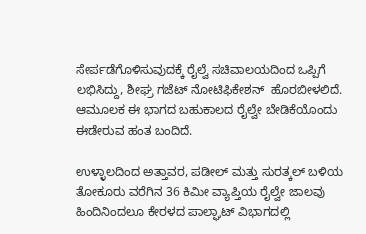ಸೇರ್ಪಡೆಗೊಳಿಸುವುದಕ್ಕೆ ರೈಲ್ವೆ ಸಚಿವಾಲಯದಿಂದ ಒಪ್ಪಿಗೆ ಲಭಿಸಿದ್ದು, ಶೀಘ್ರ ಗಜೆಟ್ ನೋಟಿಫಿಕೇಶನ್  ಹೊರಬೀಳಲಿದೆ. ಆಮೂಲಕ ಈ ಭಾಗದ ಬಹುಕಾಲದ ರೈಲ್ವೇ ಬೇಡಿಕೆಯೊಂದು ಈಡೇರುವ ಹಂತ ಬಂದಿದೆ.

ಉಳ್ಳಾಲದಿಂದ ಅತ್ತಾವರ, ಪಡೀಲ್ ಮತ್ತು ಸುರತ್ಕಲ್ ಬಳಿಯ ತೋಕೂರು ವರೆಗಿನ 36 ಕಿಮೀ ವ್ಯಾಪ್ತಿಯ ರೈಲ್ವೇ ಜಾಲವು ಹಿಂದಿನಿಂದಲೂ ಕೇರಳದ ಪಾಲ್ಘಾಟ್ ವಿಭಾಗದಲ್ಲಿ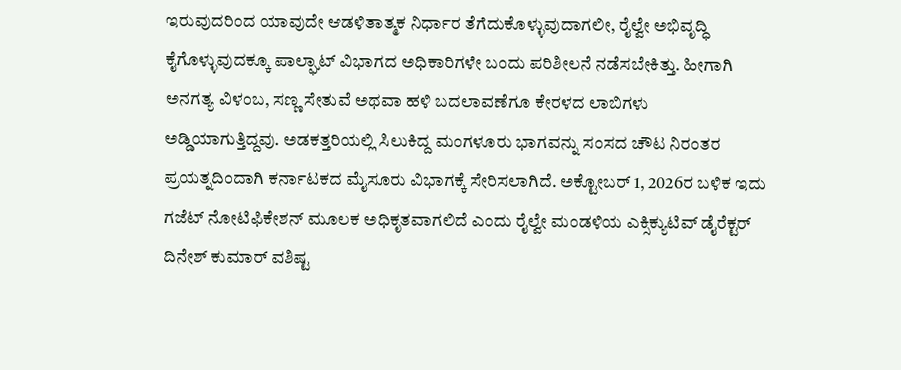ಇರುವುದರಿಂದ ಯಾವುದೇ ಆಡಳಿತಾತ್ಮಕ ನಿರ್ಧಾರ ತೆಗೆದುಕೊಳ್ಳುವುದಾಗಲೀ, ರೈಲ್ವೇ ಅಭಿವೃದ್ಧಿ ಕೈಗೊಳ್ಳುವುದಕ್ಕೂ ಪಾಲ್ಘಾಟ್ ವಿಭಾಗದ ಅಧಿಕಾರಿಗಳೇ ಬಂದು ಪರಿಶೀಲನೆ ನಡೆಸಬೇಕಿತ್ತು. ಹೀಗಾಗಿ ಅನಗತ್ಯ ವಿಳಂಬ, ಸಣ್ಣ ಸೇತುವೆ ಅಥವಾ ಹಳಿ ಬದಲಾವಣೆಗೂ ಕೇರಳದ ಲಾಬಿಗಳು ಅಡ್ಡಿಯಾಗುತ್ತಿದ್ದವು. ಅಡಕತ್ತರಿಯಲ್ಲಿ ಸಿಲುಕಿದ್ದ ಮಂಗಳೂರು ಭಾಗವನ್ನು ಸಂಸದ ಚೌಟ ನಿರಂತರ ಪ್ರಯತ್ನದಿಂದಾಗಿ ಕರ್ನಾಟಕದ ಮೈಸೂರು ವಿಭಾಗಕ್ಕೆ ಸೇರಿಸಲಾಗಿದೆ. ಅಕ್ಟೋಬರ್ 1, 2026ರ ಬಳಿಕ ಇದು ಗಜೆಟ್ ನೋಟಿಫಿಕೇಶನ್ ಮೂಲಕ ಅಧಿಕೃತವಾಗಲಿದೆ ಎಂದು ರೈಲ್ವೇ ಮಂಡಳಿಯ ಎಕ್ಸಿಕ್ಯುಟಿವ್ ಡೈರೆಕ್ಟರ್ ದಿನೇಶ್ ಕುಮಾರ್ ವಶಿಷ್ಟ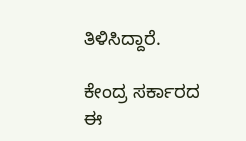ತಿಳಿಸಿದ್ದಾರೆ.

ಕೇಂದ್ರ ಸರ್ಕಾರದ ಈ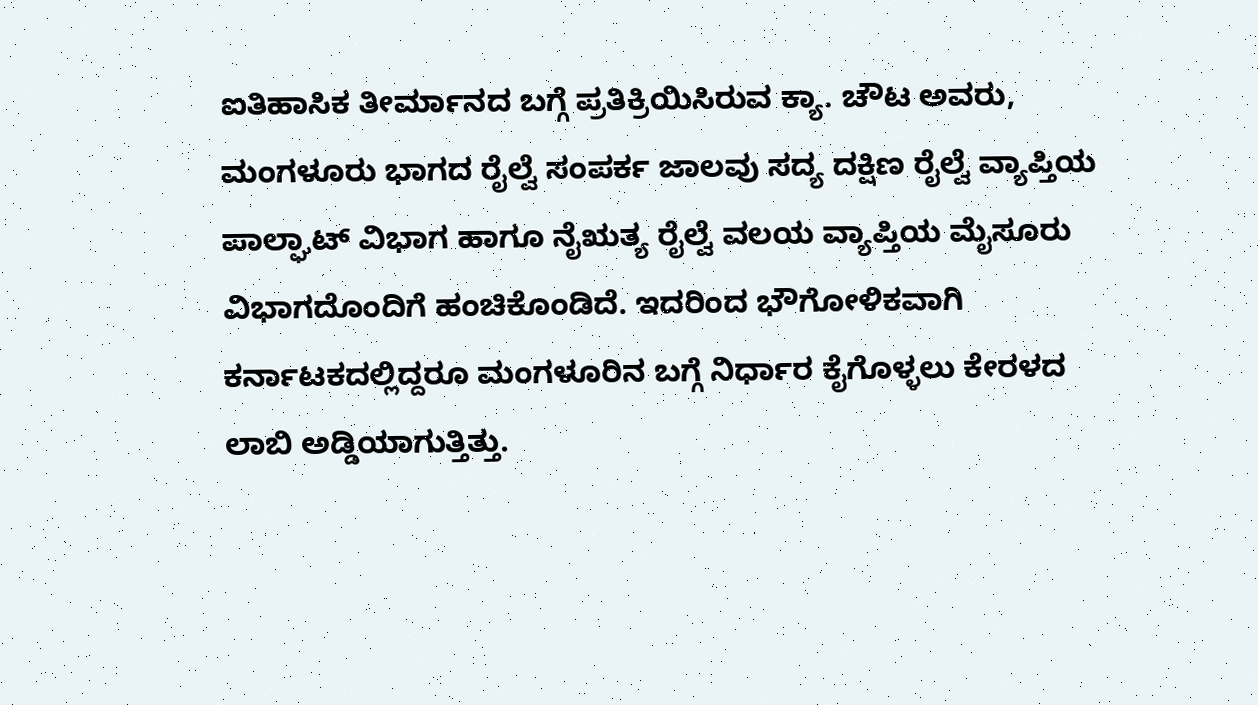ಐತಿಹಾಸಿಕ ತೀರ್ಮಾನದ ಬಗ್ಗೆ ಪ್ರತಿಕ್ರಿಯಿಸಿರುವ ಕ್ಯಾ. ಚೌಟ ಅವರು, ಮಂಗಳೂರು ಭಾಗದ ರೈಲ್ವೆ ಸಂಪರ್ಕ ಜಾಲವು ಸದ್ಯ ದಕ್ಷಿಣ ರೈಲ್ವೆ ವ್ಯಾಪ್ತಿಯ ಪಾಲ್ಘಾಟ್‌ ವಿಭಾಗ ಹಾಗೂ ನೈಋತ್ಯ ರೈಲ್ವೆ ವಲಯ ವ್ಯಾಪ್ತಿಯ ಮೈಸೂರು ವಿಭಾಗದೊಂದಿಗೆ ಹಂಚಿಕೊಂಡಿದೆ. ಇದರಿಂದ ಭೌಗೋಳಿಕವಾಗಿ ಕರ್ನಾಟಕದಲ್ಲಿದ್ದರೂ ಮಂಗಳೂರಿನ ಬಗ್ಗೆ ನಿರ್ಧಾರ ಕೈಗೊಳ್ಳಲು ಕೇರಳದ ಲಾಬಿ ಅಡ್ಡಿಯಾಗುತ್ತಿತ್ತು.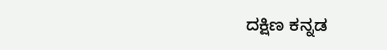ದಕ್ಷಿಣ ಕನ್ನಡ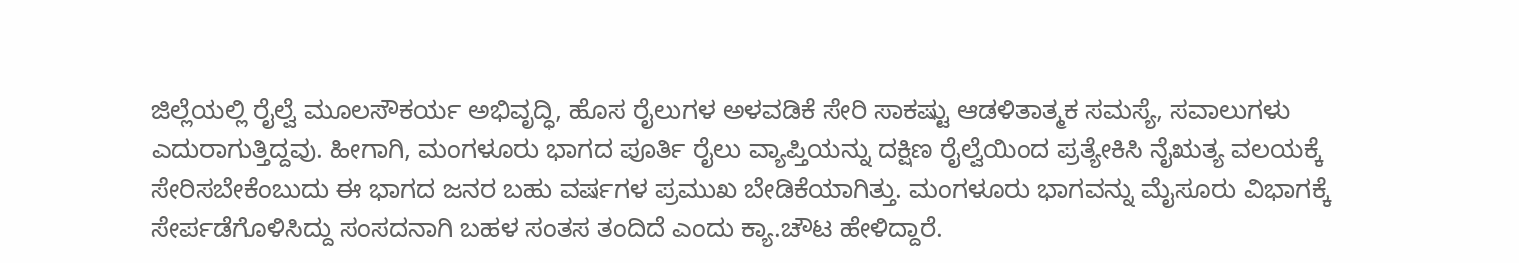ಜಿಲ್ಲೆಯಲ್ಲಿ ರೈಲ್ವೆ ಮೂಲಸೌಕರ್ಯ ಅಭಿವೃದ್ಧಿ, ಹೊಸ ರೈಲುಗಳ ಅಳವಡಿಕೆ ಸೇರಿ ಸಾಕಷ್ಟು ಆಡಳಿತಾತ್ಮಕ ಸಮಸ್ಯೆ, ಸವಾಲುಗಳು ಎದುರಾಗುತ್ತಿದ್ದವು. ಹೀಗಾಗಿ, ಮಂಗಳೂರು ಭಾಗದ ಪೂರ್ತಿ ರೈಲು ವ್ಯಾಪ್ತಿಯನ್ನು ದಕ್ಷಿಣ ರೈಲ್ವೆಯಿಂದ ಪ್ರತ್ಯೇಕಿಸಿ ನೈಋತ್ಯ ವಲಯಕ್ಕೆ ಸೇರಿಸಬೇಕೆಂಬುದು ಈ ಭಾಗದ ಜನರ ಬಹು ವರ್ಷಗಳ ಪ್ರಮುಖ ಬೇಡಿಕೆಯಾಗಿತ್ತು. ಮಂಗಳೂರು ಭಾಗವನ್ನು ಮೈಸೂರು ವಿಭಾಗಕ್ಕೆ ಸೇರ್ಪಡೆಗೊಳಿಸಿದ್ದು ಸಂಸದನಾಗಿ ಬಹಳ ಸಂತಸ ತಂದಿದೆ ಎಂದು ಕ್ಯಾ.ಚೌಟ ಹೇಳಿದ್ದಾರೆ.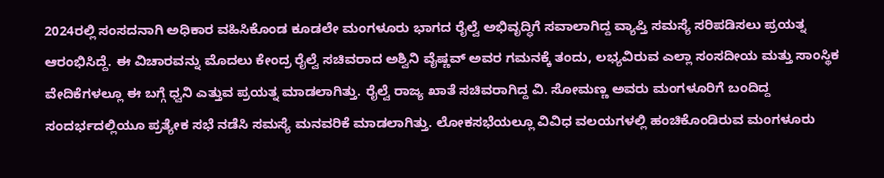2024ರಲ್ಲಿ ಸಂಸದನಾಗಿ ಅಧಿಕಾರ ವಹಿಸಿಕೊಂಡ ಕೂಡಲೇ ಮಂಗಳೂರು ಭಾಗದ ರೈಲ್ವೆ ಅಭಿವೃದ್ಧಿಗೆ ಸವಾಲಾಗಿದ್ದ ವ್ಯಾಪ್ತಿ ಸಮಸ್ಯೆ ಸರಿಪಡಿಸಲು ಪ್ರಯತ್ನ ಆರಂಭಿಸಿದ್ದೆ. ಈ ವಿಚಾರವನ್ನು ಮೊದಲು ಕೇಂದ್ರ ರೈಲ್ವೆ ಸಚಿವರಾದ ಅಶ್ವಿನಿ ವೈಷ್ಣವ್ ಅವರ ಗಮನಕ್ಕೆ ತಂದು, ಲಭ್ಯವಿರುವ ಎಲ್ಲಾ ಸಂಸದೀಯ ಮತ್ತು ಸಾಂಸ್ಥಿಕ ವೇದಿಕೆಗಳಲ್ಲೂ ಈ ಬಗ್ಗೆ ಧ್ವನಿ ಎತ್ತುವ ಪ್ರಯತ್ನ ಮಾಡಲಾಗಿತ್ತು. ರೈಲ್ವೆ ರಾಜ್ಯ ಖಾತೆ ಸಚಿವರಾಗಿದ್ದ ವಿ. ಸೋಮಣ್ಣ ಅವರು ಮಂಗಳೂರಿಗೆ ಬಂದಿದ್ದ ಸಂದರ್ಭದಲ್ಲಿಯೂ ಪ್ರತ್ಯೇಕ ಸಭೆ ನಡೆಸಿ ಸಮಸ್ಯೆ ಮನವರಿಕೆ ಮಾಡಲಾಗಿತ್ತು. ಲೋಕಸಭೆಯಲ್ಲೂ ವಿವಿಧ ವಲಯಗಳಲ್ಲಿ ಹಂಚಿಕೊಂಡಿರುವ ಮಂಗಳೂರು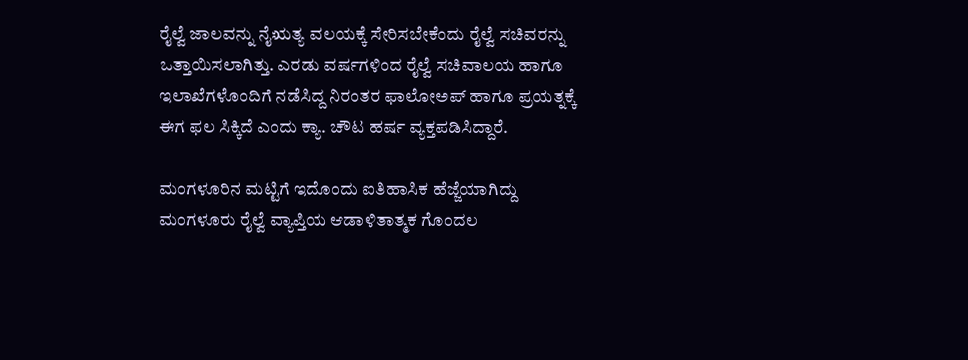ರೈಲ್ವೆ ಜಾಲವನ್ನು ನೈಋತ್ಯ ವಲಯಕ್ಕೆ ಸೇರಿಸಬೇಕೆಂದು ರೈಲ್ವೆ ಸಚಿವರನ್ನು ಒತ್ತಾಯಿಸಲಾಗಿತ್ತು. ಎರಡು ವರ್ಷಗಳಿಂದ ರೈಲ್ವೆ ಸಚಿವಾಲಯ ಹಾಗೂ ಇಲಾಖೆಗಳೊಂದಿಗೆ ನಡೆಸಿದ್ದ ನಿರಂತರ ಫಾಲೋಅಪ್‌ ಹಾಗೂ ಪ್ರಯತ್ನಕ್ಕೆ ಈಗ ಫಲ ಸಿಕ್ಕಿದೆ ಎಂದು ಕ್ಯಾ. ಚೌಟ ಹರ್ಷ ವ್ಯಕ್ತಪಡಿಸಿದ್ದಾರೆ.

ಮಂಗಳೂರಿನ ಮಟ್ಟಿಗೆ ಇದೊಂದು ಐತಿಹಾಸಿಕ ಹೆಜ್ಜೆಯಾಗಿದ್ದು ಮಂಗಳೂರು ರೈಲ್ವೆ ವ್ಯಾಪ್ತಿಯ ಆಡಾಳಿತಾತ್ಮಕ ಗೊಂದಲ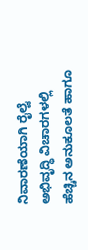ನಿವಾರಣೆಯಾಗಿ ರೈಲ್ವೆ ಅಭಿವೃದ್ಧಿ ವಿಚಾರಗಳಲ್ಲಿ ಹೆಚ್ಚಿನ ಅನುಕೂಲತೆ ಹಾಗೂ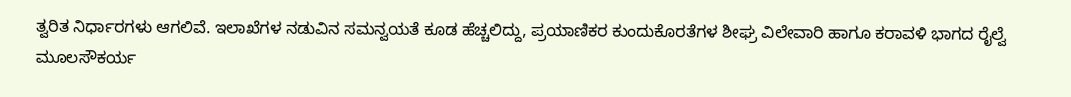ತ್ವರಿತ ನಿರ್ಧಾರಗಳು ಆಗಲಿವೆ. ಇಲಾಖೆಗಳ ನಡುವಿನ ಸಮನ್ವಯತೆ ಕೂಡ ಹೆಚ್ಚಲಿದ್ದು, ಪ್ರಯಾಣಿಕರ ಕುಂದುಕೊರತೆಗಳ ಶೀಘ್ರ ವಿಲೇವಾರಿ ಹಾಗೂ ಕರಾವಳಿ ಭಾಗದ ರೈಲ್ವೆ ಮೂಲಸೌಕರ್ಯ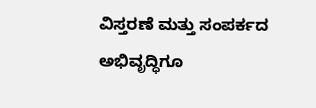ವಿಸ್ತರಣೆ ಮತ್ತು ಸಂಪರ್ಕದ ಅಭಿವೃದ್ಧಿಗೂ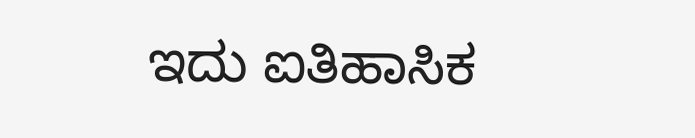ಇದು ಐತಿಹಾಸಿಕ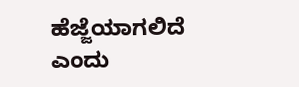ಹೆಜ್ಜೆಯಾಗಲಿದೆ ಎಂದು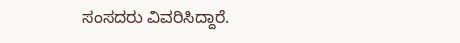ಸಂಸದರು ವಿವರಿಸಿದ್ದಾರೆ.